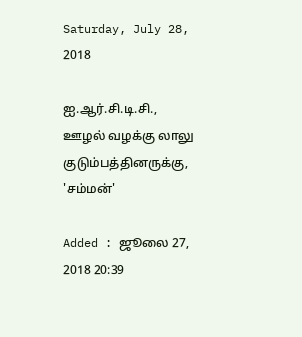Saturday, July 28, 2018

ஐ.ஆர்.சி.டி.சி., ஊழல் வழக்கு லாலு குடும்பத்தினருக்கு, 'சம்மன்'

Added : ஜூலை 27, 2018 20:39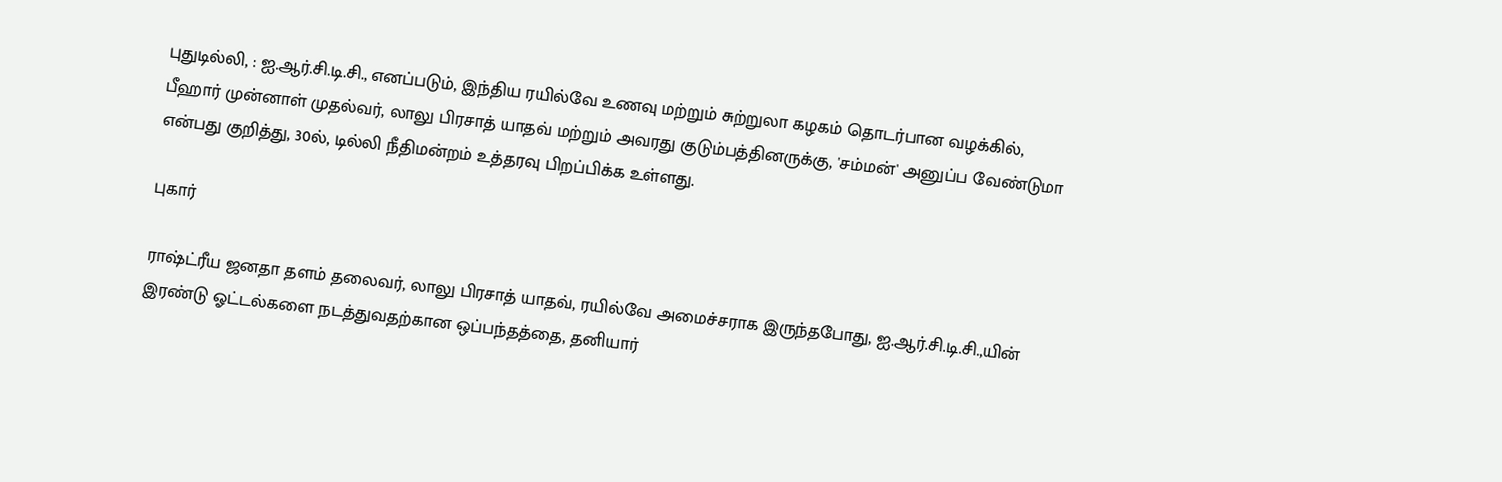புதுடில்லி, : ஐ.ஆர்.சி.டி.சி., எனப்படும், இந்திய ரயில்வே உணவு மற்றும் சுற்றுலா கழகம் தொடர்பான வழக்கில், பீஹார் முன்னாள் முதல்வர், லாலு பிரசாத் யாதவ் மற்றும் அவரது குடும்பத்தினருக்கு, 'சம்மன்' அனுப்ப வேண்டுமா என்பது குறித்து, 30ல், டில்லி நீதிமன்றம் உத்தரவு பிறப்பிக்க உள்ளது.

புகார்

ராஷ்ட்ரீய ஜனதா தளம் தலைவர், லாலு பிரசாத் யாதவ், ரயில்வே அமைச்சராக இருந்தபோது, ஐ.ஆர்.சி.டி.சி.,யின் இரண்டு ஓட்டல்களை நடத்துவதற்கான ஒப்பந்தத்தை, தனியார்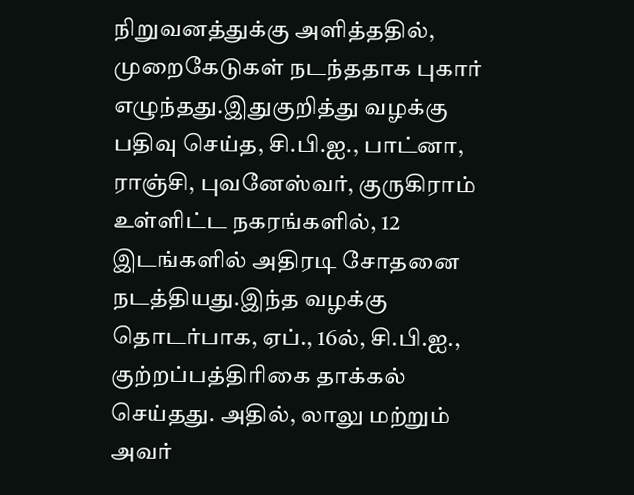நிறுவனத்துக்கு அளித்ததில், முறைகேடுகள் நடந்ததாக புகார் எழுந்தது.இதுகுறித்து வழக்கு பதிவு செய்த, சி.பி.ஐ., பாட்னா, ராஞ்சி, புவனேஸ்வர், குருகிராம் உள்ளிட்ட நகரங்களில், 12 இடங்களில் அதிரடி சோதனை நடத்தியது.இந்த வழக்கு தொடர்பாக, ஏப்., 16ல், சி.பி.ஐ., குற்றப்பத்திரிகை தாக்கல் செய்தது. அதில், லாலு மற்றும் அவர்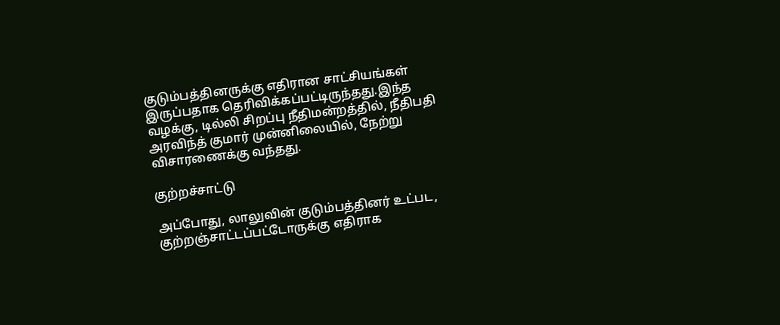குடும்பத்தினருக்கு எதிரான சாட்சியங்கள் இருப்பதாக தெரிவிக்கப்பட்டிருந்தது.இந்த வழக்கு, டில்லி சிறப்பு நீதிமன்றத்தில், நீதிபதி அரவிந்த் குமார் முன்னிலையில், நேற்று விசாரணைக்கு வந்தது.

குற்றச்சாட்டு

அப்போது, லாலுவின் குடும்பத்தினர் உட்பட, குற்றஞ்சாட்டப்பட்டோருக்கு எதிராக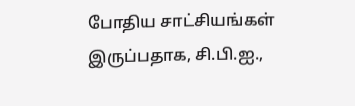போதிய சாட்சியங்கள் இருப்பதாக, சி.பி.ஐ.,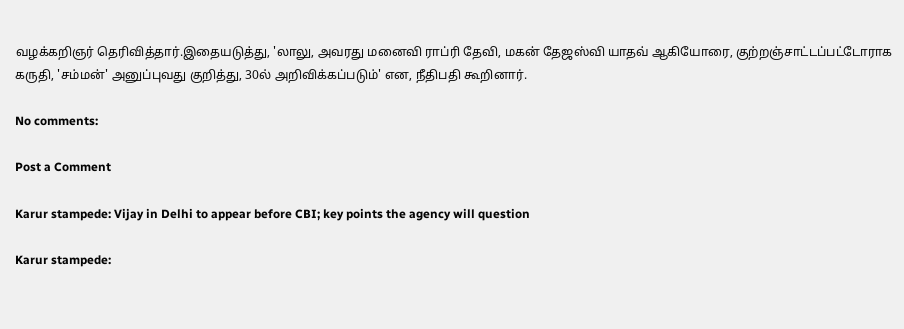வழக்கறிஞர் தெரிவித்தார்.இதையடுத்து, 'லாலு, அவரது மனைவி ராப்ரி தேவி, மகன் தேஜஸ்வி யாதவ் ஆகியோரை, குற்றஞ்சாட்டப்பட்டோராக கருதி, 'சம்மன்' அனுப்புவது குறித்து, 30ல் அறிவிக்கப்படும்' என, நீதிபதி கூறினார்.

No comments:

Post a Comment

Karur stampede: Vijay in Delhi to appear before CBI; key points the agency will question

Karur stampede: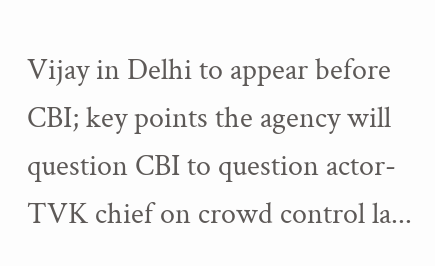Vijay in Delhi to appear before CBI; key points the agency will question CBI to question actor-TVK chief on crowd control la...